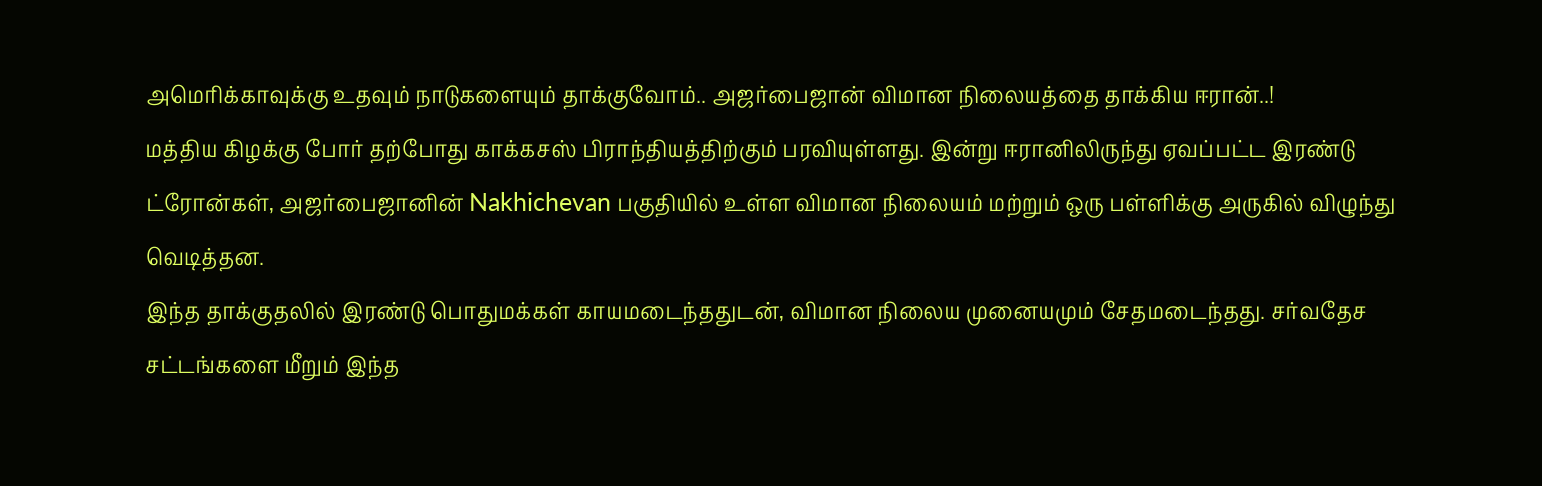அமெரிக்காவுக்கு உதவும் நாடுகளையும் தாக்குவோம்.. அஜர்பைஜான் விமான நிலையத்தை தாக்கிய ஈரான்..!
மத்திய கிழக்கு போர் தற்போது காக்கசஸ் பிராந்தியத்திற்கும் பரவியுள்ளது. இன்று ஈரானிலிருந்து ஏவப்பட்ட இரண்டு ட்ரோன்கள், அஜர்பைஜானின் Nakhichevan பகுதியில் உள்ள விமான நிலையம் மற்றும் ஒரு பள்ளிக்கு அருகில் விழுந்து வெடித்தன.
இந்த தாக்குதலில் இரண்டு பொதுமக்கள் காயமடைந்ததுடன், விமான நிலைய முனையமும் சேதமடைந்தது. சர்வதேச சட்டங்களை மீறும் இந்த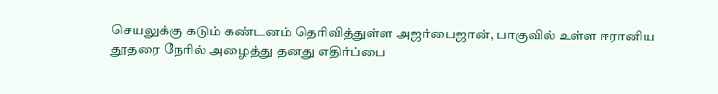செயலுக்கு கடும் கண்டனம் தெரிவித்துள்ள அஜர்பைஜான், பாகுவில் உள்ள ஈரானிய தூதரை நேரில் அழைத்து தனது எதிர்ப்பை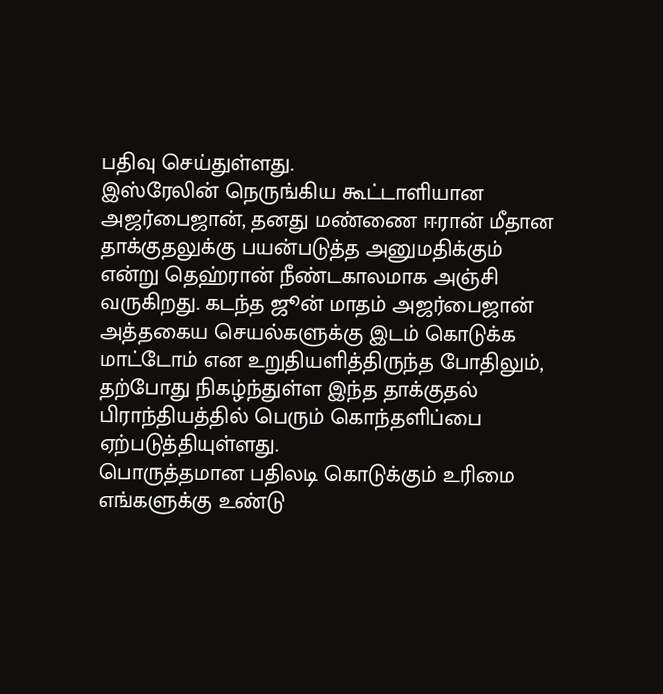பதிவு செய்துள்ளது.
இஸ்ரேலின் நெருங்கிய கூட்டாளியான அஜர்பைஜான், தனது மண்ணை ஈரான் மீதான தாக்குதலுக்கு பயன்படுத்த அனுமதிக்கும் என்று தெஹ்ரான் நீண்டகாலமாக அஞ்சி வருகிறது. கடந்த ஜூன் மாதம் அஜர்பைஜான் அத்தகைய செயல்களுக்கு இடம் கொடுக்க மாட்டோம் என உறுதியளித்திருந்த போதிலும், தற்போது நிகழ்ந்துள்ள இந்த தாக்குதல் பிராந்தியத்தில் பெரும் கொந்தளிப்பை ஏற்படுத்தியுள்ளது.
பொருத்தமான பதிலடி கொடுக்கும் உரிமை எங்களுக்கு உண்டு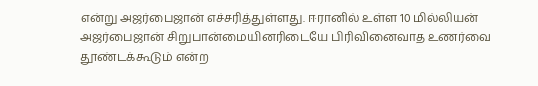என்று அஜர்பைஜான் எச்சரித்துள்ளது. ஈரானில் உள்ள 10 மில்லியன் அஜர்பைஜான் சிறுபான்மையினரிடையே பிரிவினைவாத உணர்வை தூண்டக்கூடும் என்ற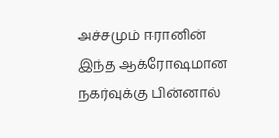அச்சமும் ஈரானின் இந்த ஆக்ரோஷமான நகர்வுக்கு பின்னால்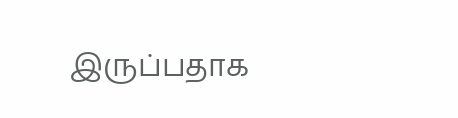இருப்பதாக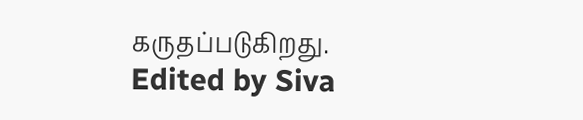கருதப்படுகிறது.
Edited by Siva